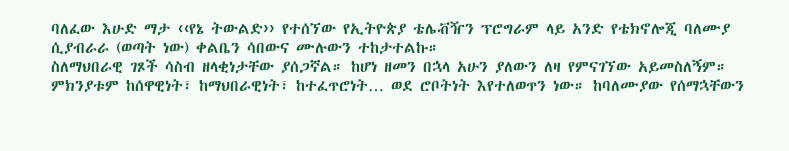ባለፈው እሁድ ማታ ‹‹የኔ ትውልድ›› የተሰኘው የኢትዮጵያ ቴሌቭዥን ፕሮግራም ላይ አንድ የቴክኖሎጂ ባለሙያ ሲያብራራ (ወጣት ነው) ቀልቤን ሳበውና ሙሉውን ተከታተልኩ።
ስለማህበራዊ ገጾች ሳስብ ዘላቂነታቸው ያሰጋኛል። ከሆነ ዘመን በኋላ አሁን ያለውን ለዛ የምናገኘው አይመስለኝም። ምክንያቱም ከሰዋዊነት፣ ከማህበራዊነት፣ ከተፈጥሮነት… ወደ ሮቦትነት እየተለወጥን ነው። ከባለሙያው የሰማኋቸውን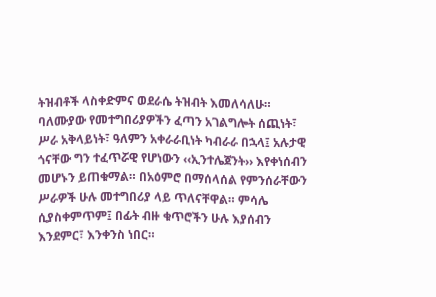ትዝብቶች ላስቀድምና ወደራሴ ትዝብት እመለሳለሁ።
ባለሙያው የመተግበሪያዎችን ፈጣን አገልግሎት ሰጪነት፣ ሥራ አቅላይነት፣ ዓለምን አቀራራቢነት ካብራራ በኋላ፤ አሉታዊ ጎናቸው ግን ተፈጥሯዊ የሆነውን ‹‹ኢንተሌጀንት›› እየቀነሰብን መሆኑን ይጠቁማል። በአዕምሮ በማሰላሰል የምንሰራቸውን ሥራዎች ሁሉ መተግበሪያ ላይ ጥለናቸዋል። ምሳሌ ሲያስቀምጥም፤ በፊት ብዙ ቁጥሮችን ሁሉ እያሰብን እንደምር፣ እንቀንስ ነበር።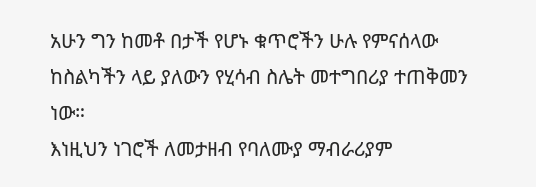አሁን ግን ከመቶ በታች የሆኑ ቁጥሮችን ሁሉ የምናሰላው ከስልካችን ላይ ያለውን የሂሳብ ስሌት መተግበሪያ ተጠቅመን ነው።
እነዚህን ነገሮች ለመታዘብ የባለሙያ ማብራሪያም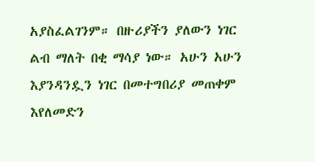አያስፈልገንም። በዙሪያችን ያለውን ነገር ልብ ማለት በቂ ማሳያ ነው። አሁን አሁን እያንዳንዷን ነገር በመተግበሪያ መጠቀም እየለመድን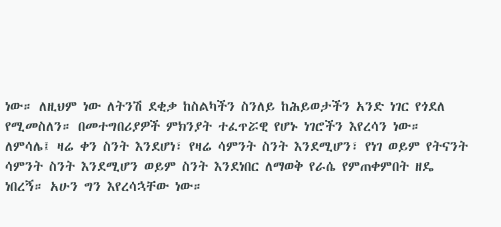ነው። ለዚህም ነው ለትንሽ ደቂቃ ከስልካችን ስንለይ ከሕይወታችን አንድ ነገር የጎደለ የሚመስለን። በመተግበሪያዎች ምክንያት ተፈጥሯዊ የሆኑ ነገሮችን እየረሳን ነው።
ለምሳሌ፤ ዛሬ ቀን ስንት እንደሆነ፣ የዛሬ ሳምንት ስንት እንደሚሆን፣ የነገ ወይም የትናንት ሳምንት ስንት እንደሚሆን ወይም ስንት እንደነበር ለማወቅ የራሴ የምጠቀምበት ዘዴ ነበረኝ። አሁን ግን እየረሳኋቸው ነው።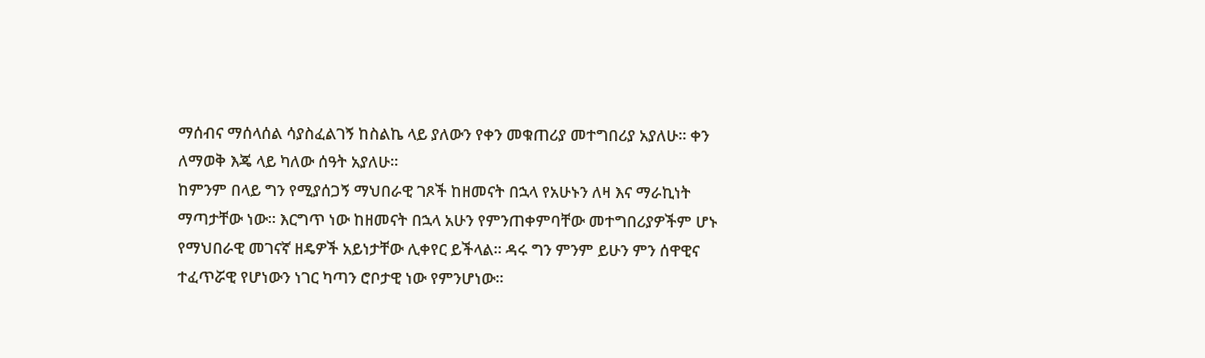ማሰብና ማሰላሰል ሳያስፈልገኝ ከስልኬ ላይ ያለውን የቀን መቁጠሪያ መተግበሪያ አያለሁ። ቀን ለማወቅ እጄ ላይ ካለው ሰዓት አያለሁ።
ከምንም በላይ ግን የሚያሰጋኝ ማህበራዊ ገጾች ከዘመናት በኋላ የአሁኑን ለዛ እና ማራኪነት ማጣታቸው ነው። እርግጥ ነው ከዘመናት በኋላ አሁን የምንጠቀምባቸው መተግበሪያዎችም ሆኑ የማህበራዊ መገናኛ ዘዴዎች አይነታቸው ሊቀየር ይችላል። ዳሩ ግን ምንም ይሁን ምን ሰዋዊና ተፈጥሯዊ የሆነውን ነገር ካጣን ሮቦታዊ ነው የምንሆነው።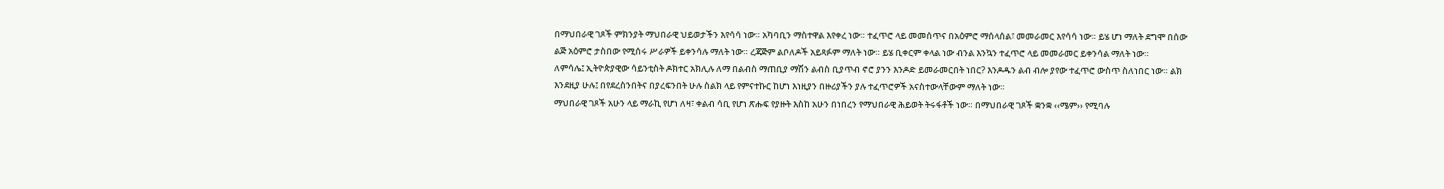በማህበራዊ ገጾች ምክንያት ማህበራዊ ህይወታችን እየሳሳ ነው። አካባቢን ማስተዋል እየቀረ ነው። ተፈጥሮ ላይ መመሰጥና በአዕምሮ ማሰላሰል፣ መመራመር እየሳሳ ነው። ይሄ ሆነ ማለት ደግሞ በሰው ልጅ አዕምሮ ታስበው የሚሰሩ ሥራዎች ይቀንሳሉ ማለት ነው። ረጃጅም ልቦለዶች አይጻፉም ማለት ነው። ይሄ ቢቀርም ቀላል ነው ብንል እንኳን ተፈጥሮ ላይ መመራመር ይቀንሳል ማለት ነው።
ለምሳሌ፤ ኢትዮጵያዊው ሳይንቲስት ዶክተር አክሊሉ ለማ በልብስ ማጠቢያ ማሽን ልብስ ቢያጥብ ኖሮ ያንን እንዶድ ይመራመርበት ነበር? እንዶዱን ልብ ብሎ ያየው ተፈጥሮ ውስጥ ስለነበር ነው። ልክ እንደዚያ ሁሉ፤ በየደረስንበትና በያረፍንበት ሁሉ ስልክ ላይ የምናተኩር ከሆነ እነዚያን በዙሪያችን ያሉ ተፈጥሮዎች አናስተውላቸውም ማለት ነው።
ማህበራዊ ገጾች አሁን ላይ ማራኪ የሆነ ለዛ፣ ቀልብ ሳቢ የሆነ ጽሑፍ የያዙት እስከ አሁን በነበረን የማህበራዊ ሕይወት ትሩፋቶች ነው። በማህበራዊ ገጾች ቋንቋ ‹‹ሜም›› የሚባሉ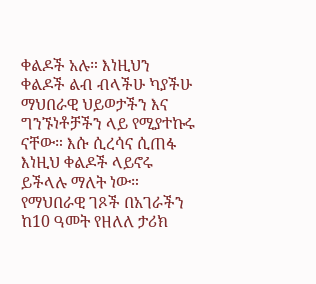ቀልዶች አሉ። እነዚህን ቀልዶች ልብ ብላችሁ ካያችሁ ማህበራዊ ህይወታችን እና ግንኙነቶቻችን ላይ የሚያተኩሩ ናቸው። እሱ ሲረሳና ሲጠፋ እነዚህ ቀልዶች ላይኖሩ ይችላሉ ማለት ነው።
የማህበራዊ ገጾች በአገራችን ከ10 ዓመት የዘለለ ታሪክ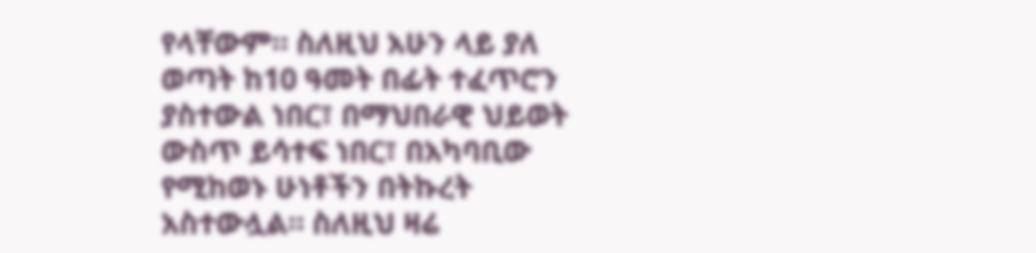የላቸውም። ስለዚህ አሁን ላይ ያለ ወጣት ከ10 ዓመት በፊት ተፈጥሮን ያስተውል ነበር፣ በማህበራዊ ህይወት ውስጥ ይሳተፍ ነበር፣ በአካባቢው የሚከወኑ ሁነቶችን በትኩረት አስተውሏል። ስለዚህ ዛሬ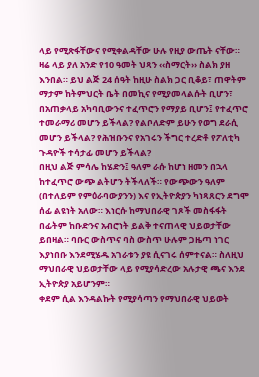ላይ የሚጽፋቸውና የሚቀልዳቸው ሁሉ የዚያ ውጤት ናቸው።
ዛሬ ላይ ያለ አንድ የ10 ዓመት ህጻን ‹‹ስማርት›› ስልክ ያዘ እንበል። ይህ ልጅ 24 ሰዓት ከዚሁ ስልክ ጋር ቢቆይ፣ ጠዋትም ማታም ከትምህርት ቤት በመኪና የሚያመላልሱት ቢሆን፣ በአጠቃላይ አካባቢውንና ተፈጥሮን የማያይ ቢሆን፤ የተፈጥሮ ተመራማሪ መሆን ይችላል? የልቦለድም ይሁን የወግ ደራሲ መሆን ይችላል? የሕዝቡንና የአገሩን ችግር ተረድቶ የፖለቲካ ጉዳዮች ተሳታፊ መሆን ይችላል?
በዚህ ልጅ ምሳሌ ከሄድን፤ ዓለም ራሱ ከሆነ ዘመን በኋላ ከተፈጥሮ ውጭ ልትሆን ትችላለች። የውጭውን ዓለም (በተለይም የምዕራባውያንን) እና የኢትዮጵያን ካነጻጸርን ደግሞ ሰፊ ልዩነት አለው። እነርሱ ከማህበራዊ ገጾች መስፋፋት በፊትም ከቡድንና አብሮነት ይልቅ ተናጠላዊ ህይወታቸው ይበዛል። ባቡር ውስጥና ባስ ውስጥ ሁሉም ጋዜጣ ነገር እያነበቡ እንደሚሄዱ አገራቱን ያዩ ሲናገሩ ሰምተናል። ስለዚህ ማህበራዊ ህይወታቸው ላይ የሚያሳድረው አሉታዊ ጫና እንደ ኢትዮጵያ አይሆንም።
ቀደም ሲል እንዳልኩት የሚያሳጣን የማህበራዊ ህይወት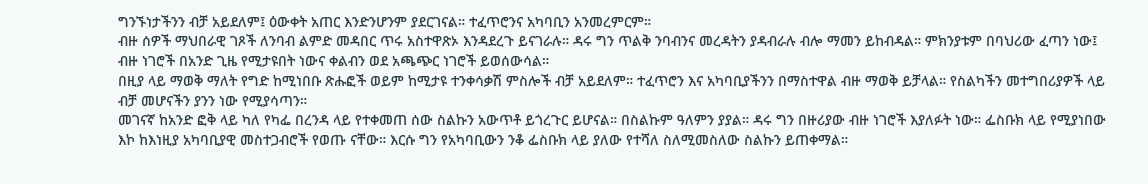ግንኙነታችንን ብቻ አይደለም፤ ዕውቀት አጠር እንድንሆንም ያደርገናል። ተፈጥሮንና አካባቢን አንመረምርም።
ብዙ ሰዎች ማህበራዊ ገጾች ለንባብ ልምድ መዳበር ጥሩ አስተዋጽኦ እንዳደረጉ ይናገራሉ። ዳሩ ግን ጥልቅ ንባብንና መረዳትን ያዳብራሉ ብሎ ማመን ይከብዳል። ምክንያቱም በባህሪው ፈጣን ነው፤ ብዙ ነገሮች በአንድ ጊዜ የሚታዩበት ነውና ቀልብን ወደ አጫጭር ነገሮች ይወሰውሳል።
በዚያ ላይ ማወቅ ማለት የግድ ከሚነበቡ ጽሑፎች ወይም ከሚታዩ ተንቀሳቃሽ ምስሎች ብቻ አይደለም። ተፈጥሮን እና አካባቢያችንን በማስተዋል ብዙ ማወቅ ይቻላል። የስልካችን መተግበሪያዎች ላይ ብቻ መሆናችን ያንን ነው የሚያሳጣን።
መገናኛ ከአንድ ፎቅ ላይ ካለ የካፌ በረንዳ ላይ የተቀመጠ ሰው ስልኩን አውጥቶ ይጎረጉር ይሆናል። በስልኩም ዓለምን ያያል። ዳሩ ግን በዙሪያው ብዙ ነገሮች እያለፉት ነው። ፌስቡክ ላይ የሚያነበው እኮ ከእነዚያ አካባቢያዊ መስተጋብሮች የወጡ ናቸው። እርሱ ግን የአካባቢውን ንቆ ፌስቡክ ላይ ያለው የተሻለ ስለሚመስለው ስልኩን ይጠቀማል።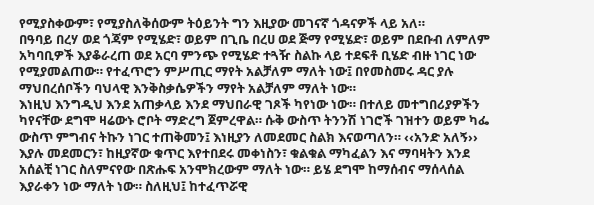የሚያስቀውም፣ የሚያስለቅሰውም ትዕይንት ግን እዚያው መገናኛ ጎዳናዎች ላይ አለ።
በዓባይ በረሃ ወደ ጎጃም የሚሄድ፣ ወይም በጊቤ በረሀ ወደ ጅማ የሚሄድ፣ ወይም በደቡብ ለምለም አካባቢዎች እያቆራረጠ ወደ አርባ ምንጭ የሚሄድ ተጓዥ ስልኩ ላይ ተደፍቶ ቢሄድ ብዙ ነገር ነው የሚያመልጠው። የተፈጥሮን ምሥጢር ማየት አልቻለም ማለት ነው፤ በየመስመሩ ዳር ያሉ ማህበረሰቦችን ባህላዊ እንቅስቃሴዎችን ማየት አልቻለም ማለት ነው።
እነዚህ እንግዲህ እንደ አጠቃላይ እንደ ማህበራዊ ገጾች ካየነው ነው። በተለይ መተግበሪያዎችን ካየናቸው ደግሞ ዛሬውኑ ሮቦት ማድረግ ጀምረዋል። ሱቅ ውስጥ ትንንሽ ነገሮች ገዝተን ወይም ካፌ ውስጥ ምግብና ትኩን ነገር ተጠቅመን፤ እነዚያን ለመደመር ስልክ እናወጣለን። ‹‹አንድ አለኝ›› እያሉ መደመርን፣ ከዚያኛው ቁጥር እየተበደሩ መቀነስን፣ ቁልቁል ማካፈልን እና ማባዛትን እንደ አሰልቺ ነገር ስለምናየው በጽሑፍ አንሞክረውም ማለት ነው። ይሄ ደግሞ ከማሰብና ማሰላሰል እያራቀን ነው ማለት ነው። ስለዚህ፤ ከተፈጥሯዊ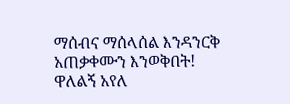ማሰብና ማሰላሰል እንዳንርቅ አጠቃቀሙን እንወቅበት!
ዋለልኝ አየለ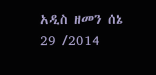አዲስ ዘመን ሰኔ 29 /2014